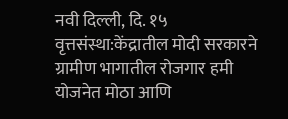नवी दिल्ली, दि. १५ वृत्तसंस्था:केंद्रातील मोदी सरकारने ग्रामीण भागातील रोजगार हमी योजनेत मोठा आणि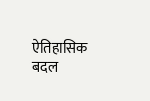ऐतिहासिक बदल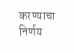करण्याचा निर्णय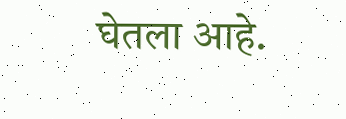घेतला आहे.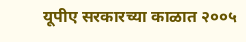यूपीए सरकारच्या काळात २००५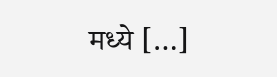मध्ये […]